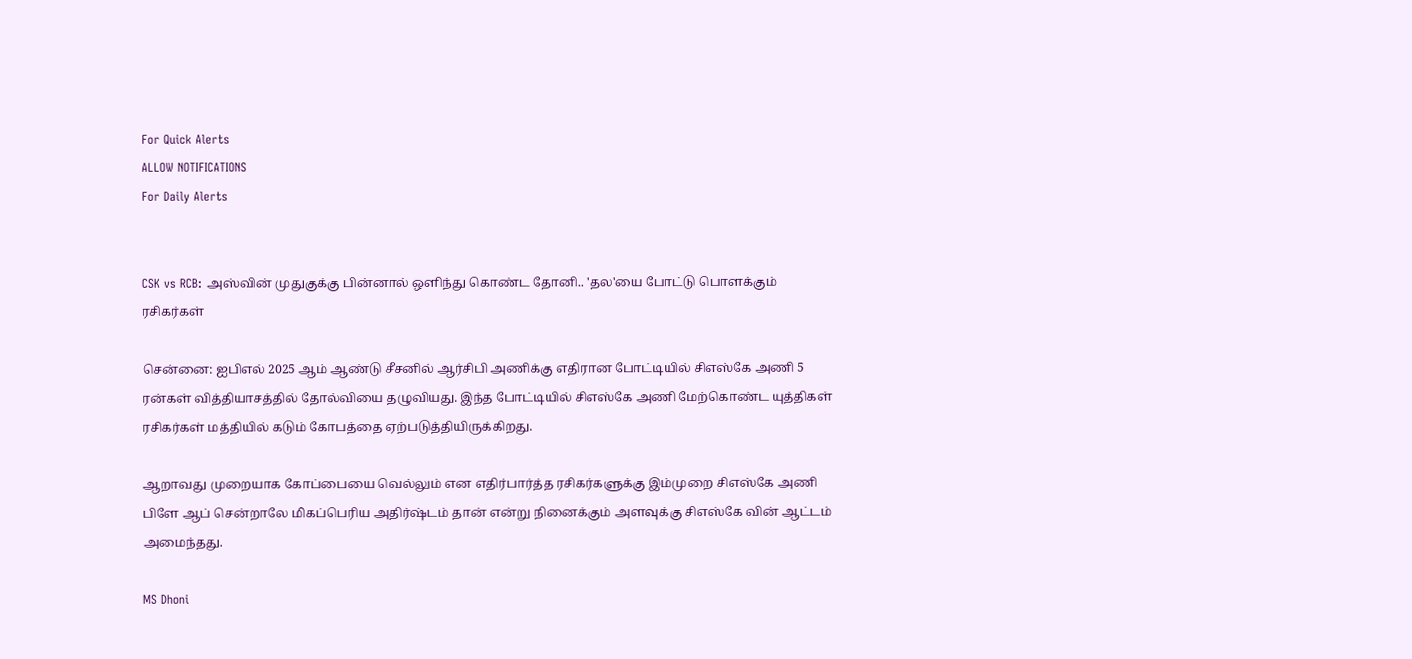For Quick Alerts
ALLOW NOTIFICATIONS
For Daily Alerts


CSK vs RCB: அஸ்வின் முதுகுக்கு பின்னால் ஒளிந்து கொண்ட தோனி.. 'தல'யை போட்டு பொளக்கும் ரசிகர்கள்

சென்னை: ஐபிஎல் 2025 ஆம் ஆண்டு சீசனில் ஆர்சிபி அணிக்கு எதிரான போட்டியில் சிஎஸ்கே அணி 5 ரன்கள் வித்தியாசத்தில் தோல்வியை தழுவியது. இந்த போட்டியில் சிஎஸ்கே அணி மேற்கொண்ட யுத்திகள் ரசிகர்கள் மத்தியில் கடும் கோபத்தை ஏற்படுத்தியிருக்கிறது.

ஆறாவது முறையாக கோப்பையை வெல்லும் என எதிர்பார்த்த ரசிகர்களுக்கு இம்முறை சிஎஸ்கே அணி பிளே ஆப் சென்றாலே மிகப்பெரிய அதிர்ஷ்டம் தான் என்று நினைக்கும் அளவுக்கு சிஎஸ்கே வின் ஆட்டம் அமைந்தது.

MS Dhoni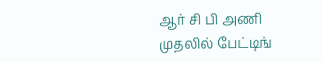ஆர் சி பி அணி முதலில் பேட்டிங்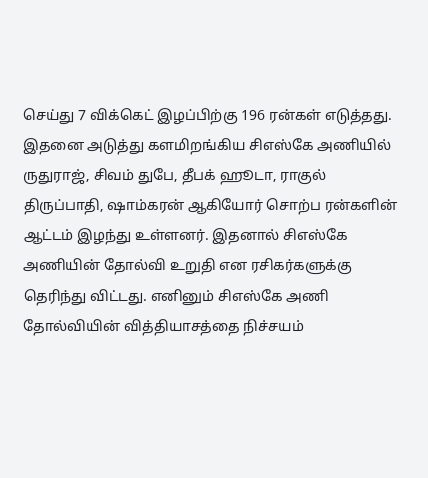செய்து 7 விக்கெட் இழப்பிற்கு 196 ரன்கள் எடுத்தது. இதனை அடுத்து களமிறங்கிய சிஎஸ்கே அணியில் ருதுராஜ், சிவம் துபே, தீபக் ஹூடா, ராகுல் திருப்பாதி, ஷாம்கரன் ஆகியோர் சொற்ப ரன்களின் ஆட்டம் இழந்து உள்ளனர். இதனால் சிஎஸ்கே அணியின் தோல்வி உறுதி என ரசிகர்களுக்கு தெரிந்து விட்டது. எனினும் சிஎஸ்கே அணி தோல்வியின் வித்தியாசத்தை நிச்சயம்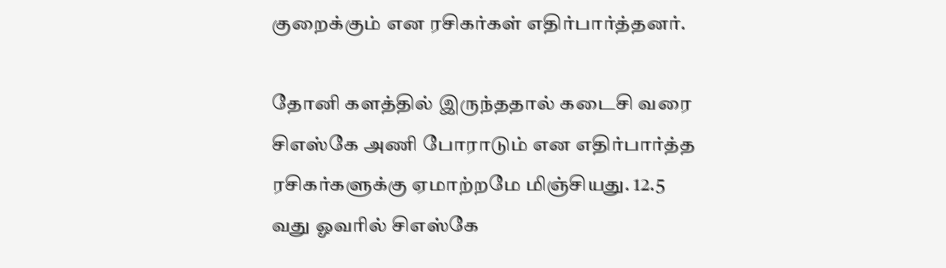குறைக்கும் என ரசிகர்கள் எதிர்பார்த்தனர்.

தோனி களத்தில் இருந்ததால் கடைசி வரை சிஎஸ்கே அணி போராடும் என எதிர்பார்த்த ரசிகர்களுக்கு ஏமாற்றமே மிஞ்சியது. 12.5 வது ஓவரில் சிஎஸ்கே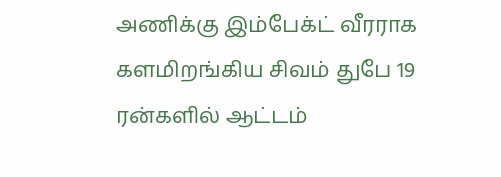அணிக்கு இம்பேக்ட் வீரராக களமிறங்கிய சிவம் துபே 19 ரன்களில் ஆட்டம்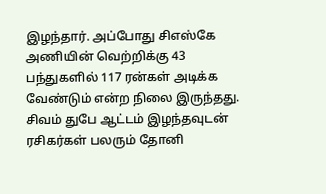இழந்தார். அப்போது சிஎஸ்கே அணியின் வெற்றிக்கு 43 பந்துகளில் 117 ரன்கள் அடிக்க வேண்டும் என்ற நிலை இருந்தது. சிவம் துபே ஆட்டம் இழந்தவுடன் ரசிகர்கள் பலரும் தோனி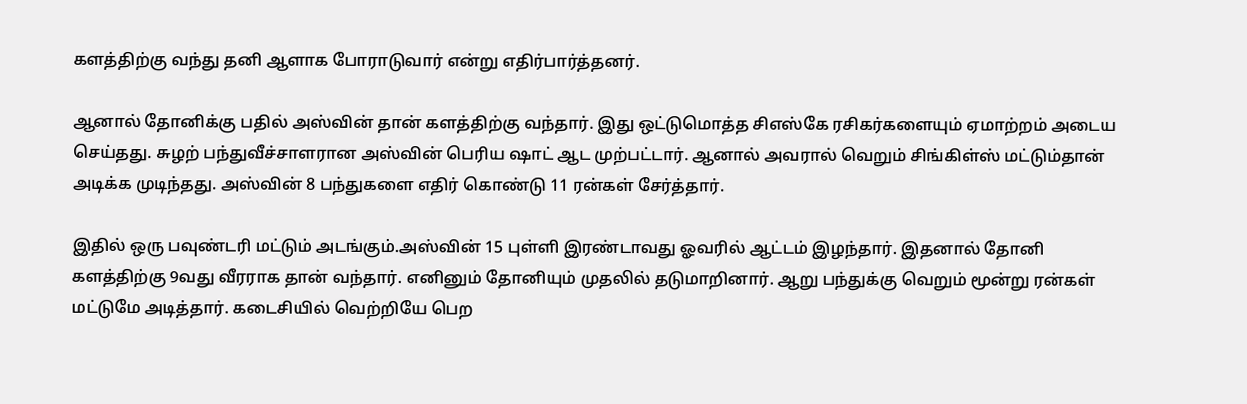களத்திற்கு வந்து தனி ஆளாக போராடுவார் என்று எதிர்பார்த்தனர்.

ஆனால் தோனிக்கு பதில் அஸ்வின் தான் களத்திற்கு வந்தார். இது ஒட்டுமொத்த சிஎஸ்கே ரசிகர்களையும் ஏமாற்றம் அடைய செய்தது. சுழற் பந்துவீச்சாளரான அஸ்வின் பெரிய ஷாட் ஆட முற்பட்டார். ஆனால் அவரால் வெறும் சிங்கிள்ஸ் மட்டும்தான் அடிக்க முடிந்தது. அஸ்வின் 8 பந்துகளை எதிர் கொண்டு 11 ரன்கள் சேர்த்தார்.

இதில் ஒரு பவுண்டரி மட்டும் அடங்கும்.அஸ்வின் 15 புள்ளி இரண்டாவது ஓவரில் ஆட்டம் இழந்தார். இதனால் தோனி களத்திற்கு 9வது வீரராக தான் வந்தார். எனினும் தோனியும் முதலில் தடுமாறினார். ஆறு பந்துக்கு வெறும் மூன்று ரன்கள் மட்டுமே அடித்தார். கடைசியில் வெற்றியே பெற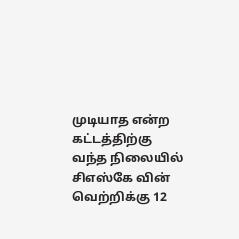முடியாத என்ற கட்டத்திற்கு வந்த நிலையில் சிஎஸ்கே வின் வெற்றிக்கு 12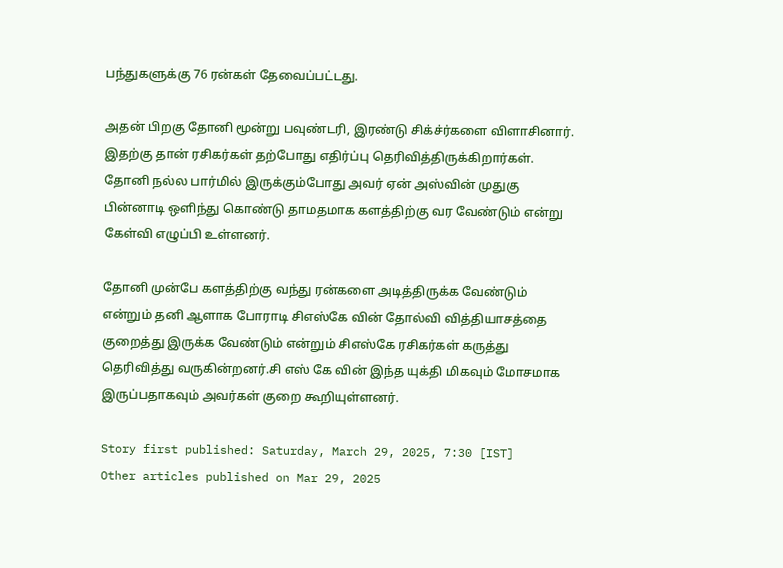பந்துகளுக்கு 76 ரன்கள் தேவைப்பட்டது.

அதன் பிறகு தோனி மூன்று பவுண்டரி, இரண்டு சிக்ச்ர்களை விளாசினார். இதற்கு தான் ரசிகர்கள் தற்போது எதிர்ப்பு தெரிவித்திருக்கிறார்கள். தோனி நல்ல பார்மில் இருக்கும்போது அவர் ஏன் அஸ்வின் முதுகு பின்னாடி ஒளிந்து கொண்டு தாமதமாக களத்திற்கு வர வேண்டும் என்று கேள்வி எழுப்பி உள்ளனர்.

தோனி முன்பே களத்திற்கு வந்து ரன்களை அடித்திருக்க வேண்டும் என்றும் தனி ஆளாக போராடி சிஎஸ்கே வின் தோல்வி வித்தியாசத்தை குறைத்து இருக்க வேண்டும் என்றும் சிஎஸ்கே ரசிகர்கள் கருத்து தெரிவித்து வருகின்றனர்.சி எஸ் கே வின் இந்த யுக்தி மிகவும் மோசமாக இருப்பதாகவும் அவர்கள் குறை கூறியுள்ளனர்.

Story first published: Saturday, March 29, 2025, 7:30 [IST]
Other articles published on Mar 29, 2025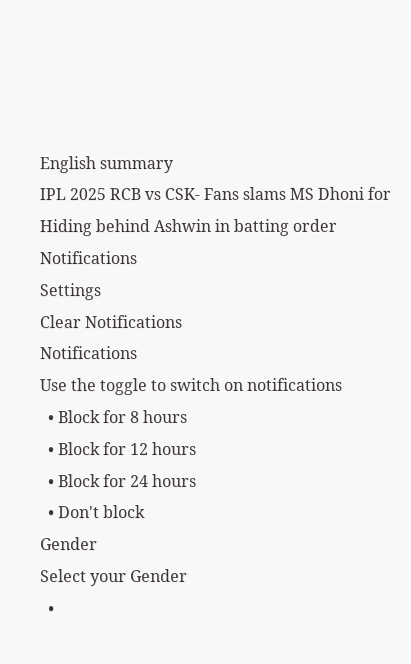English summary
IPL 2025 RCB vs CSK- Fans slams MS Dhoni for Hiding behind Ashwin in batting order
Notifications
Settings
Clear Notifications
Notifications
Use the toggle to switch on notifications
  • Block for 8 hours
  • Block for 12 hours
  • Block for 24 hours
  • Don't block
Gender
Select your Gender
  •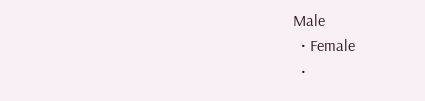Male
  • Female
  •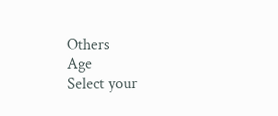Others
Age
Select your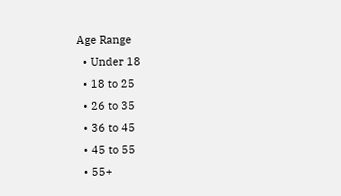Age Range
  • Under 18
  • 18 to 25
  • 26 to 35
  • 36 to 45
  • 45 to 55
  • 55+